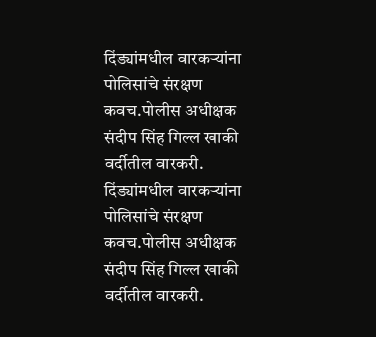दिंड्यांमधील वारकऱ्यांना पोलिसांचे संरक्षण कवच.पोलीस अधीक्षक संदीप सिंह गिल्ल खाकी वर्दीतील वारकरी.
दिंड्यांमधील वारकऱ्यांना पोलिसांचे संरक्षण कवच.पोलीस अधीक्षक संदीप सिंह गिल्ल खाकी वर्दीतील वारकरी.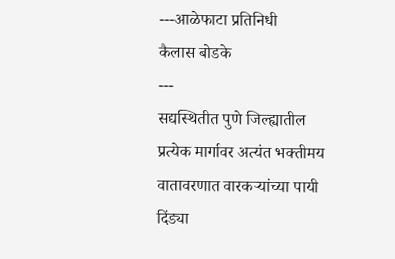---आळेफाटा प्रतिनिधी
कैलास बोडके
---
सद्यस्थितीत पुणे जिल्ह्यातील प्रत्येक मार्गावर अत्यंत भक्तीमय वातावरणात वारकऱ्यांच्या पायी दिंड्या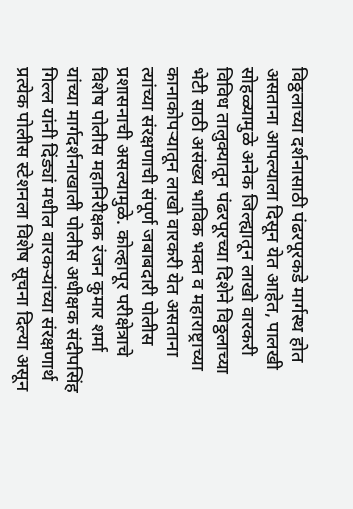विठ्ठलाच्या दर्शनासाठी पंढरपूरकडे मार्गस्थ होत असताना आपल्याला दिसून येत आहेत, पालखी सोहळ्यामुळे अनेक जिल्ह्यातून लाखो वारकरी विविध तालुक्यातून पंढरपूरच्या दिशेने विठ्ठलाच्या भेटी साठी असंख्य भाविक भक्त व महाराष्ट्राच्या कानाकोपऱ्यातून लाखो वारकरी येत असताना त्यांच्या संरक्षणाची संपूर्ण जबाबदारी पोलीस प्रशासनाची असल्यामुळे. कोल्हापूर परीक्षेत्राचे विशेष पोलीस महानिरीक्षक रंजन कुमार शर्मा यांच्या मार्गदर्शनाखाली पोलीस अधीक्षक संदीपसिंह गिल्ल यांनी दिंड्यां मधील वारकऱ्यांच्या संरक्षणार्थ प्रत्येक पोलीस स्टेशनला विशेष सूचना दिल्या असून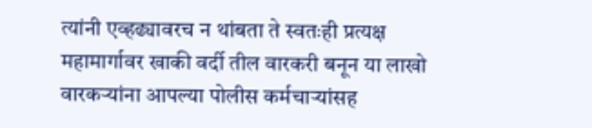त्यांनी एव्हढ्यावरच न थांबता ते स्वतःही प्रत्यक्ष महामार्गावर खाकी वर्दी तील वारकरी बनून या लाखो वारकऱ्यांना आपल्या पोलीस कर्मचाऱ्यांसह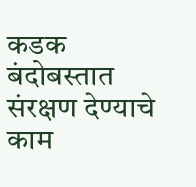कडक बंदोबस्तात संरक्षण देण्याचे काम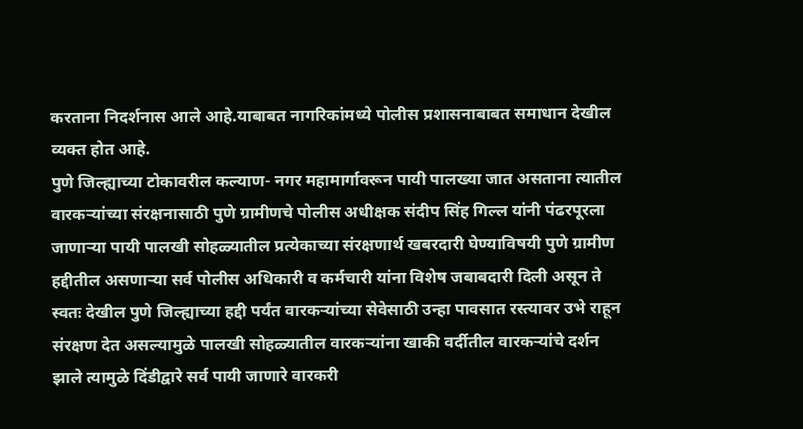करताना निदर्शनास आले आहे.याबाबत नागरिकांमध्ये पोलीस प्रशासनाबाबत समाधान देखील व्यक्त होत आहे.
पुणे जिल्ह्याच्या टोकावरील कल्याण- नगर महामार्गावरून पायी पालख्या जात असताना त्यातील वारकऱ्यांच्या संरक्षनासाठी पुणे ग्रामीणचे पोलीस अधीक्षक संदीप सिंह गिल्ल यांनी पंढरपूरला जाणाऱ्या पायी पालखी सोहळ्यातील प्रत्येकाच्या संरक्षणार्थ खबरदारी घेण्याविषयी पुणे ग्रामीण हद्दीतील असणाऱ्या सर्व पोलीस अधिकारी व कर्मचारी यांना विशेष जबाबदारी दिली असून ते स्वतः देखील पुणे जिल्ह्याच्या हद्दी पर्यंत वारकऱ्यांच्या सेवेसाठी उन्हा पावसात रस्त्यावर उभे राहून संरक्षण देत असल्यामुळे पालखी सोहळ्यातील वारकऱ्यांना खाकी वर्दीतील वारकऱ्यांचे दर्शन झाले त्यामुळे दिंडीद्वारे सर्व पायी जाणारे वारकरी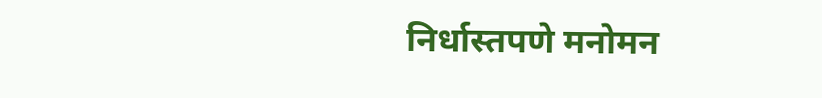निर्धास्तपणे मनोमन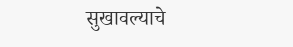सुखावल्याचे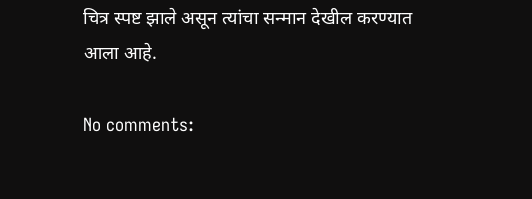चित्र स्पष्ट झाले असून त्यांचा सन्मान देखील करण्यात आला आहे.

No comments: